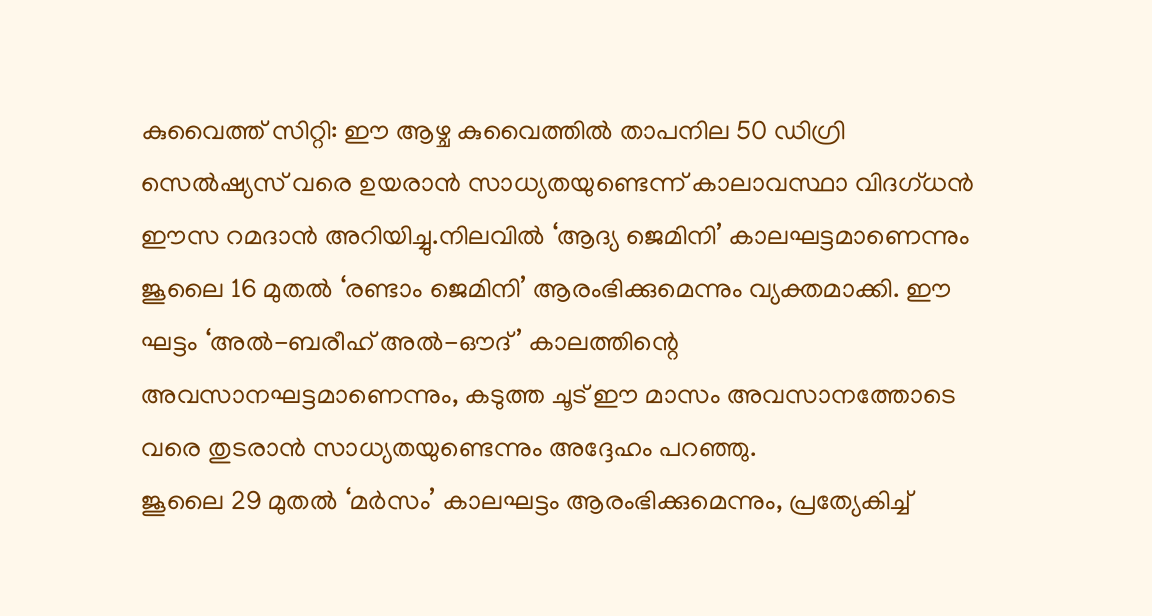കുവൈത്ത് സിറ്റി: ഈ ആഴ്ച കുവൈത്തിൽ താപനില 50 ഡിഗ്രി സെൽഷ്യസ് വരെ ഉയരാൻ സാധ്യതയുണ്ടെന്ന് കാലാവസ്ഥാ വിദഗ്ധൻ ഈസ റമദാൻ അറിയിച്ചു.നിലവിൽ ‘ആദ്യ ജെമിനി’ കാലഘട്ടമാണെന്നും ജൂലൈ 16 മുതൽ ‘രണ്ടാം ജെമിനി’ ആരംഭിക്കുമെന്നും വ്യക്തമാക്കി. ഈ ഘട്ടം ‘അൽ-ബരീഹ് അൽ-ഔദ്’ കാലത്തിന്റെ അവസാനഘട്ടമാണെന്നും, കടുത്ത ചൂട് ഈ മാസം അവസാനത്തോടെ വരെ തുടരാൻ സാധ്യതയുണ്ടെന്നും അദ്ദേഹം പറഞ്ഞു.
ജൂലൈ 29 മുതൽ ‘മർസം’ കാലഘട്ടം ആരംഭിക്കുമെന്നും, പ്രത്യേകിച്ച്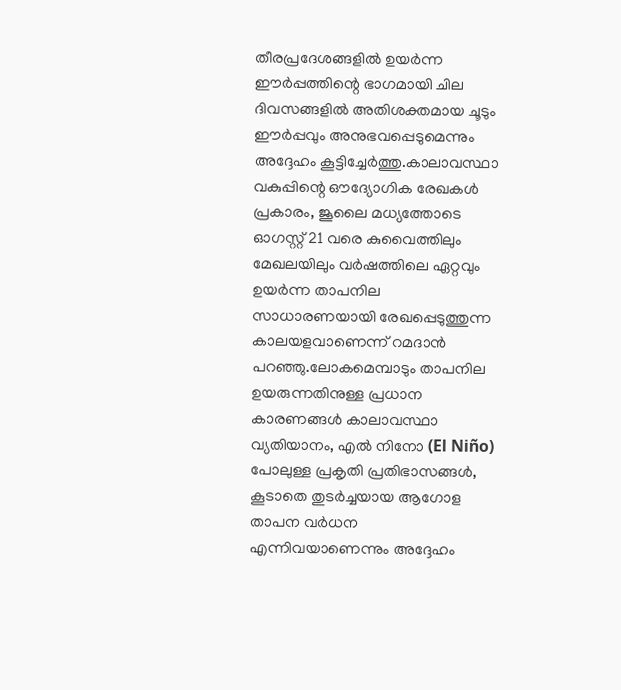തീരപ്രദേശങ്ങളിൽ ഉയർന്ന ഈർപ്പത്തിന്റെ ഭാഗമായി ചില ദിവസങ്ങളിൽ അതിശക്തമായ ചൂടും ഈർപ്പവും അനുഭവപ്പെടുമെന്നും അദ്ദേഹം കൂട്ടിച്ചേർത്തു.കാലാവസ്ഥാ വകുപ്പിന്റെ ഔദ്യോഗിക രേഖകൾ പ്രകാരം, ജൂലൈ മധ്യത്തോടെ ഓഗസ്റ്റ് 21 വരെ കുവൈത്തിലും മേഖലയിലും വർഷത്തിലെ ഏറ്റവും ഉയർന്ന താപനില സാധാരണയായി രേഖപ്പെടുത്തുന്ന കാലയളവാണെന്ന് റമദാൻ പറഞ്ഞു.ലോകമെമ്പാടും താപനില ഉയരുന്നതിനുള്ള പ്രധാന കാരണങ്ങൾ കാലാവസ്ഥാ വ്യതിയാനം, എൽ നിനോ (El Niño) പോലുള്ള പ്രകൃതി പ്രതിഭാസങ്ങൾ, കൂടാതെ തുടർച്ചയായ ആഗോള താപന വർധന എന്നിവയാണെന്നും അദ്ദേഹം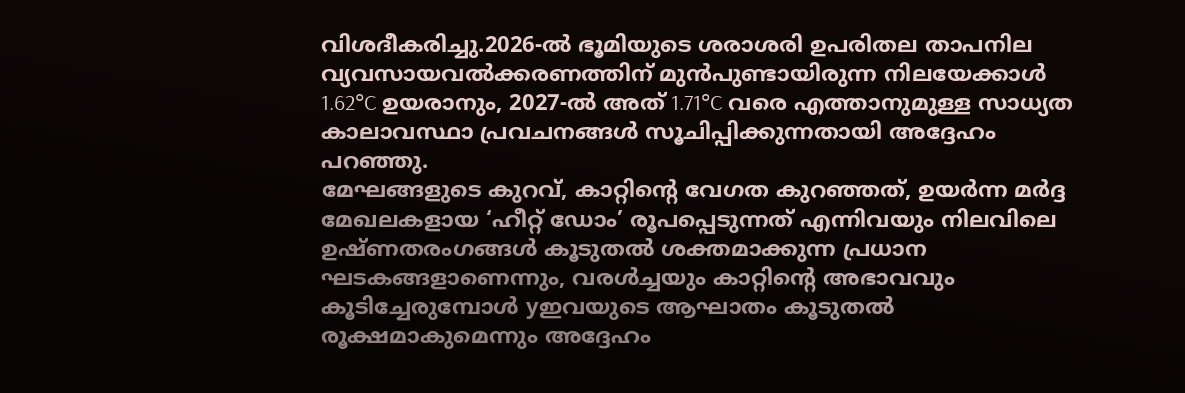വിശദീകരിച്ചു.2026-ൽ ഭൂമിയുടെ ശരാശരി ഉപരിതല താപനില വ്യവസായവൽക്കരണത്തിന് മുൻപുണ്ടായിരുന്ന നിലയേക്കാൾ 1.62°C ഉയരാനും, 2027-ൽ അത് 1.71°C വരെ എത്താനുമുള്ള സാധ്യത കാലാവസ്ഥാ പ്രവചനങ്ങൾ സൂചിപ്പിക്കുന്നതായി അദ്ദേഹം പറഞ്ഞു.
മേഘങ്ങളുടെ കുറവ്, കാറ്റിന്റെ വേഗത കുറഞ്ഞത്, ഉയർന്ന മർദ്ദ മേഖലകളായ ‘ഹീറ്റ് ഡോം’ രൂപപ്പെടുന്നത് എന്നിവയും നിലവിലെ ഉഷ്ണതരംഗങ്ങൾ കൂടുതൽ ശക്തമാക്കുന്ന പ്രധാന ഘടകങ്ങളാണെന്നും, വരൾച്ചയും കാറ്റിന്റെ അഭാവവും കൂടിച്ചേരുമ്പോൾ yഇവയുടെ ആഘാതം കൂടുതൽ രൂക്ഷമാകുമെന്നും അദ്ദേഹം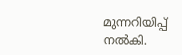മുന്നറിയിപ്പ് നൽകി.